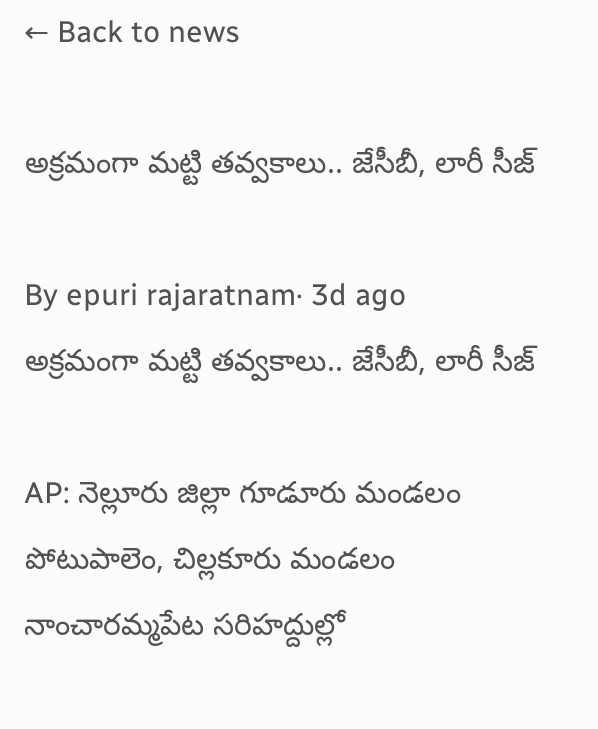← Back to news

అక్రమంగా మట్టి తవ్వకాలు.. జేసీబీ, లారీ సీజ్‌

By epuri rajaratnam· 3d ago
అక్రమంగా మట్టి తవ్వకాలు.. జేసీబీ, లారీ సీజ్‌

AP: నెల్లూరు జిల్లా గూడూరు మండలం పోటుపాలెం, చిల్లకూరు మండలం నాంచారమ్మపేట సరిహద్దుల్లో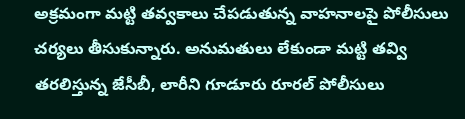అక్రమంగా మట్టి తవ్వకాలు చేపడుతున్న వాహనాలపై పోలీసులు చర్యలు తీసుకున్నారు. అనుమతులు లేకుండా మట్టి తవ్వి తరలిస్తున్న జేసీబీ, లారీని గూడూరు రూరల్‌ పోలీసులు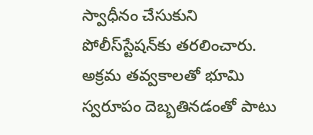స్వాధీనం చేసుకుని పోలీస్‌స్టేషన్‌కు తరలించారు. అక్రమ తవ్వకాలతో భూమి స్వరూపం దెబ్బతినడంతో పాటు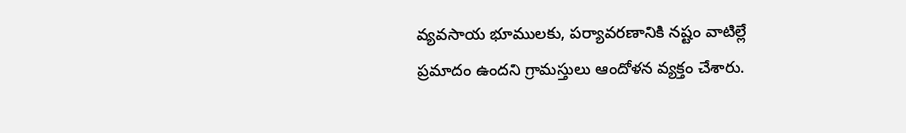వ్యవసాయ భూములకు, పర్యావరణానికి నష్టం వాటిల్లే ప్రమాదం ఉందని గ్రామస్తులు ఆందోళన వ్యక్తం చేశారు.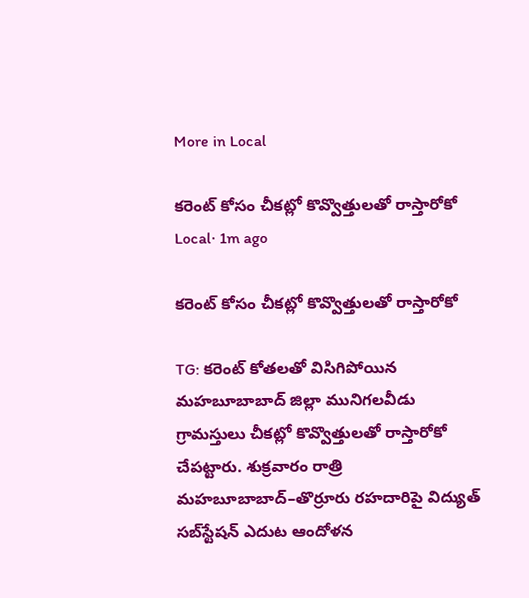More in Local

కరెంట్ కోసం చీకట్లో కొవ్వొత్తులతో రాస్తారోకో
Local· 1m ago

కరెంట్ కోసం చీకట్లో కొవ్వొత్తులతో రాస్తారోకో

TG: కరెంట్ కోతలతో విసిగిపోయిన మహబూబాబాద్ జిల్లా మునిగలవీడు గ్రామస్తులు చీకట్లో కొవ్వొత్తులతో రాస్తారోకో చేపట్టారు. శుక్రవారం రాత్రి మహబూబాబాద్–తొర్రూరు రహదారిపై విద్యుత్ సబ్‌స్టేషన్ ఎదుట ఆందోళన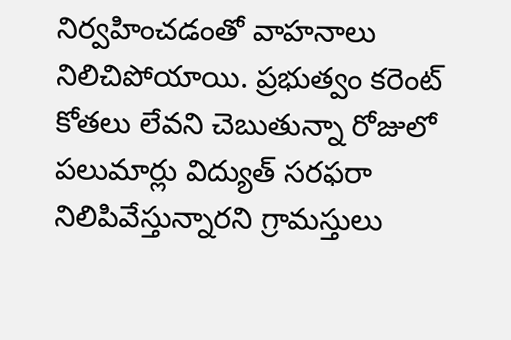నిర్వహించడంతో వాహనాలు నిలిచిపోయాయి. ప్రభుత్వం కరెంట్ కోతలు లేవని చెబుతున్నా రోజులో పలుమార్లు విద్యుత్ సరఫరా నిలిపివేస్తున్నారని గ్రామస్తులు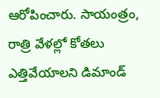ఆరోపించారు. సాయంత్రం, రాత్రి వేళల్లో కోతలు ఎత్తివేయాలని డిమాండ్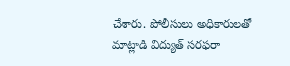చేశారు. పోలీసులు అధికారులతో మాట్లాడి విద్యుత్ సరఫరా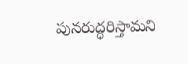పునరుద్ధరిస్తామని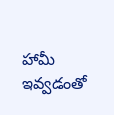హామీ ఇవ్వడంతో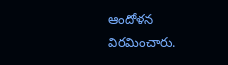ఆందోళన విరమించారు.